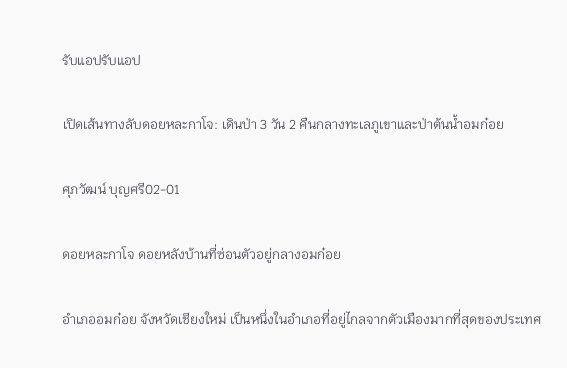รับแอปรับแอป

เปิดเส้นทางลับดอยหละกาโจ: เดินป่า 3 วัน 2 คืนกลางทะเลภูเขาและป่าต้นน้ำอมก๋อย

ศุภวัฒน์ บุญศรี02-01

ดอยหละกาโจ ดอยหลังบ้านที่ซ่อนตัวอยู่กลางอมก๋อย

อำเภออมก๋อย จังหวัดเชียงใหม่ เป็นหนึ่งในอำเภอที่อยู่ไกลจากตัวเมืองมากที่สุดของประเทศ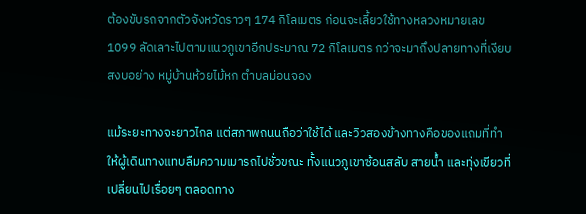ต้องขับรถจากตัวจังหวัดราวๆ 174 กิโลเมตร ก่อนจะเลี้ยวใช้ทางหลวงหมายเลข 1099 ลัดเลาะไปตามแนวภูเขาอีกประมาณ 72 กิโลเมตร กว่าจะมาถึงปลายทางที่เงียบสงบอย่าง หมู่บ้านห้วยไม้หก ตำบลม่อนจอง

แม้ระยะทางจะยาวไกล แต่สภาพถนนถือว่าใช้ได้ และวิวสองข้างทางคือของแถมที่ทำให้ผู้เดินทางแทบลืมความเมารถไปชั่วขณะ ทั้งแนวภูเขาซ้อนสลับ สายน้ำ และทุ่งเขียวที่เปลี่ยนไปเรื่อยๆ ตลอดทาง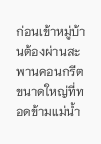ก่อนเข้าหมู่บ้านต้องผ่านสะพานคอนกรีตขนาดใหญ่ที่ทอดข้ามแม่น้ำ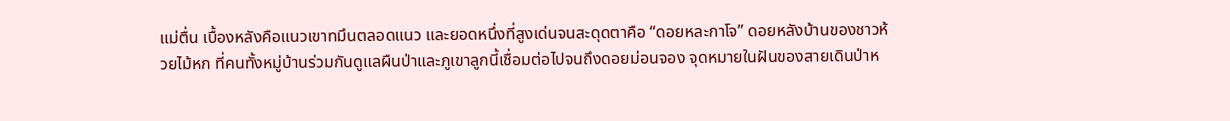แม่ตื่น เบื้องหลังคือแนวเขาทมึนตลอดแนว และยอดหนึ่งที่สูงเด่นจนสะดุดตาคือ “ดอยหละกาโจ” ดอยหลังบ้านของชาวห้วยไม้หก ที่คนทั้งหมู่บ้านร่วมกันดูแลผืนป่าและภูเขาลูกนี้เชื่อมต่อไปจนถึงดอยม่อนจอง จุดหมายในฝันของสายเดินป่าห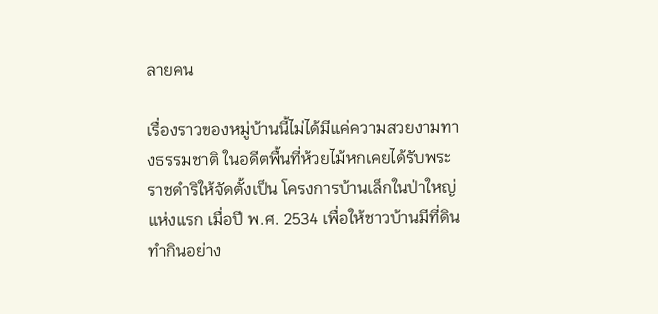ลายคน

เรื่องราวของหมู่บ้านนี้ไม่ได้มีแค่ความสวยงามทางธรรมชาติ ในอดีตพื้นที่ห้วยไม้หกเคยได้รับพระราชดำริให้จัดตั้งเป็น โครงการบ้านเล็กในป่าใหญ่แห่งแรก เมื่อปี พ.ศ. 2534 เพื่อให้ชาวบ้านมีที่ดินทำกินอย่าง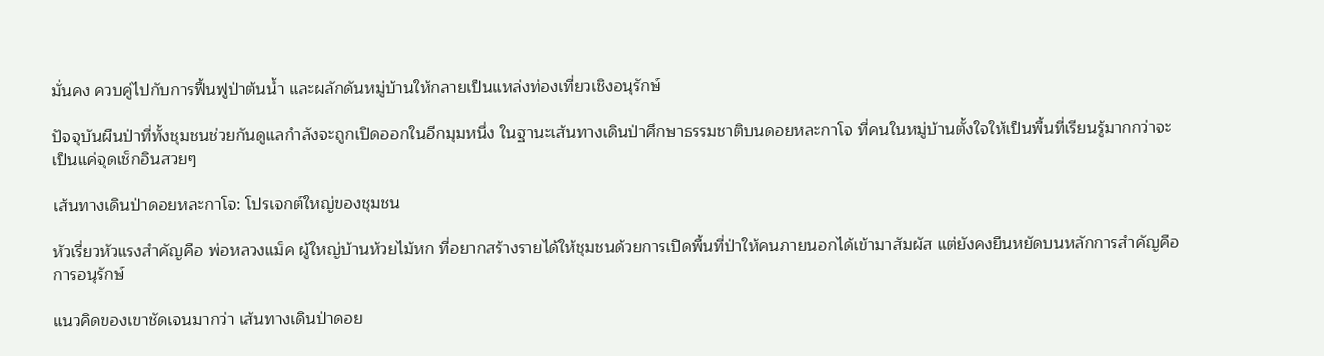มั่นคง ควบคู่ไปกับการฟื้นฟูป่าต้นน้ำ และผลักดันหมู่บ้านให้กลายเป็นแหล่งท่องเที่ยวเชิงอนุรักษ์

ปัจจุบันผืนป่าที่ทั้งชุมชนช่วยกันดูแลกำลังจะถูกเปิดออกในอีกมุมหนึ่ง ในฐานะเส้นทางเดินป่าศึกษาธรรมชาติบนดอยหละกาโจ ที่คนในหมู่บ้านตั้งใจให้เป็นพื้นที่เรียนรู้มากกว่าจะเป็นแค่จุดเช็กอินสวยๆ

เส้นทางเดินป่าดอยหละกาโจ: โปรเจกต์ใหญ่ของชุมชน

หัวเรี่ยวหัวแรงสำคัญคือ พ่อหลวงแม็ค ผู้ใหญ่บ้านห้วยไม้หก ที่อยากสร้างรายได้ให้ชุมชนด้วยการเปิดพื้นที่ป่าให้คนภายนอกได้เข้ามาสัมผัส แต่ยังคงยืนหยัดบนหลักการสำคัญคือการอนุรักษ์

แนวคิดของเขาชัดเจนมากว่า เส้นทางเดินป่าดอย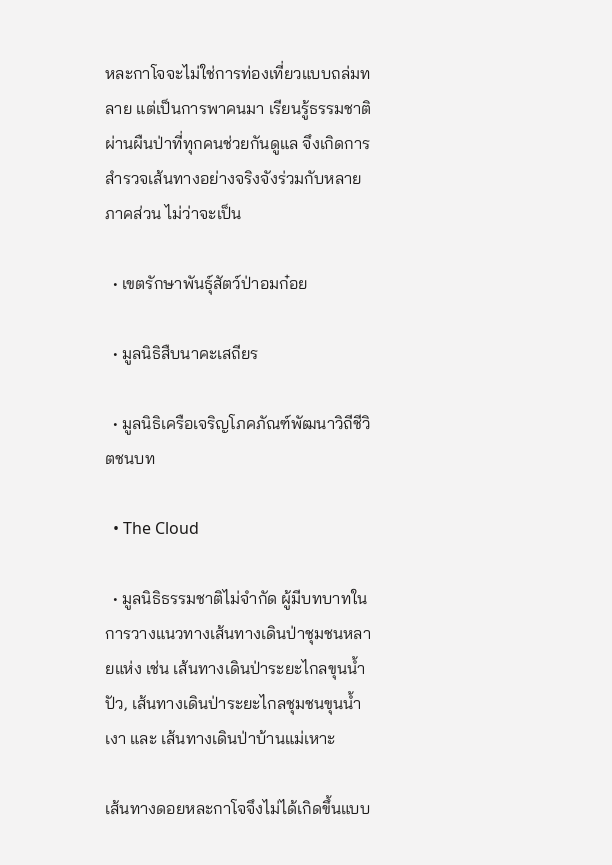หละกาโจจะไม่ใช่การท่องเที่ยวแบบถล่มทลาย แต่เป็นการพาคนมา เรียนรู้ธรรมชาติผ่านผืนป่าที่ทุกคนช่วยกันดูแล จึงเกิดการสำรวจเส้นทางอย่างจริงจังร่วมกับหลายภาคส่วน ไม่ว่าจะเป็น

  • เขตรักษาพันธุ์สัตว์ป่าอมก๋อย

  • มูลนิธิสืบนาคะเสถียร

  • มูลนิธิเครือเจริญโภคภัณฑ์พัฒนาวิถีชีวิตชนบท

  • The Cloud

  • มูลนิธิธรรมชาติไม่จำกัด ผู้มีบทบาทในการวางแนวทางเส้นทางเดินป่าชุมชนหลายแห่ง เช่น เส้นทางเดินป่าระยะไกลขุนน้ำปัว, เส้นทางเดินป่าระยะไกลชุมชนขุนน้ำเงา และ เส้นทางเดินป่าบ้านแม่เหาะ

เส้นทางดอยหละกาโจจึงไม่ได้เกิดขึ้นแบบ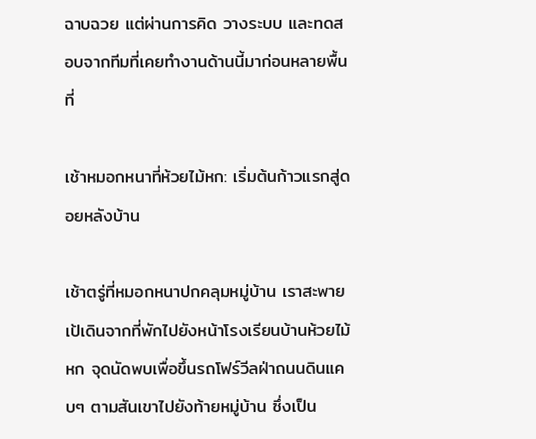ฉาบฉวย แต่ผ่านการคิด วางระบบ และทดสอบจากทีมที่เคยทำงานด้านนี้มาก่อนหลายพื้นที่

เช้าหมอกหนาที่ห้วยไม้หก: เริ่มต้นก้าวแรกสู่ดอยหลังบ้าน

เช้าตรู่ที่หมอกหนาปกคลุมหมู่บ้าน เราสะพายเป้เดินจากที่พักไปยังหน้าโรงเรียนบ้านห้วยไม้หก จุดนัดพบเพื่อขึ้นรถโฟร์วีลฝ่าถนนดินแคบๆ ตามสันเขาไปยังท้ายหมู่บ้าน ซึ่งเป็น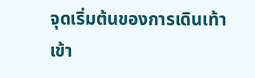จุดเริ่มต้นของการเดินเท้าเข้า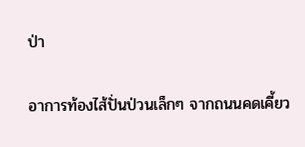ป่า

อาการท้องไส้ปั่นป่วนเล็กๆ จากถนนคดเคี้ยว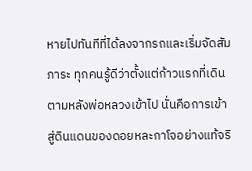หายไปทันทีที่ได้ลงจากรถและเริ่มจัดสัมภาระ ทุกคนรู้ดีว่าตั้งแต่ก้าวแรกที่เดินตามหลังพ่อหลวงเข้าไป นั่นคือการเข้าสู่ดินแดนของดอยหละกาโจอย่างแท้จริ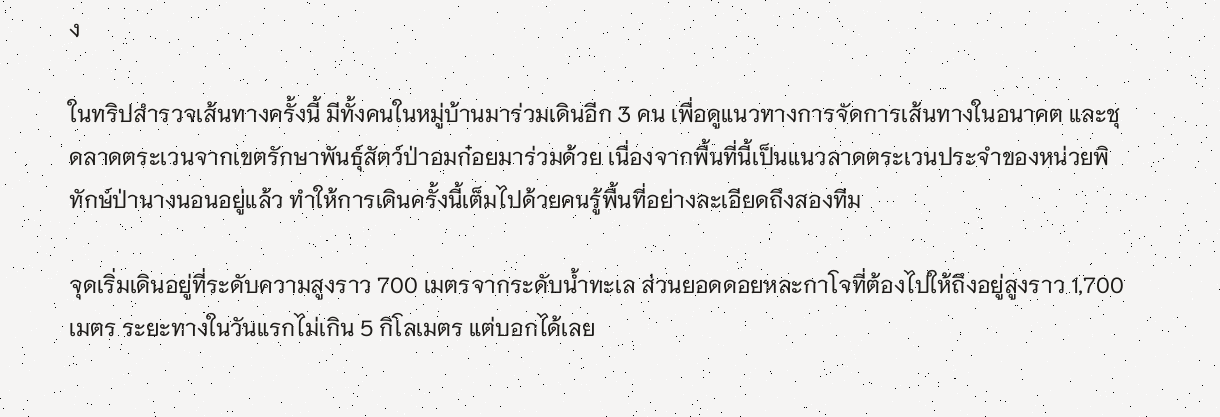ง

ในทริปสำรวจเส้นทางครั้งนี้ มีทั้งคนในหมู่บ้านมาร่วมเดินอีก 3 คน เพื่อดูแนวทางการจัดการเส้นทางในอนาคต และชุดลาดตระเวนจากเขตรักษาพันธุ์สัตว์ป่าอมก๋อยมาร่วมด้วย เนื่องจากพื้นที่นี้เป็นแนวลาดตระเวนประจำของหน่วยพิทักษ์ป่านางนอนอยู่แล้ว ทำให้การเดินครั้งนี้เต็มไปด้วยคนรู้พื้นที่อย่างละเอียดถึงสองทีม

จุดเริ่มเดินอยู่ที่ระดับความสูงราว 700 เมตรจากระดับน้ำทะเล ส่วนยอดดอยหละกาโจที่ต้องไปให้ถึงอยู่สูงราว 1,700 เมตร ระยะทางในวันแรกไม่เกิน 5 กิโลเมตร แต่บอกได้เลย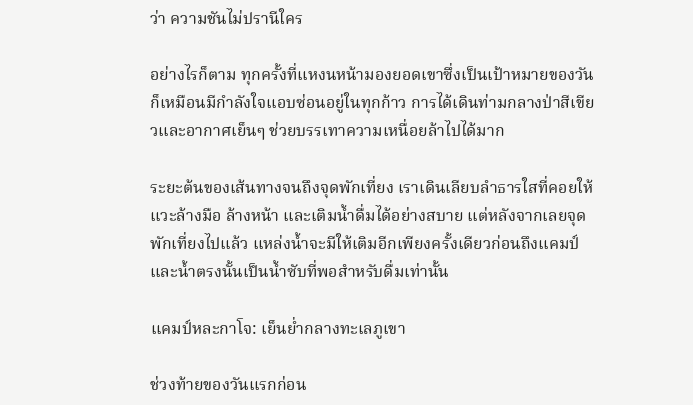ว่า ความชันไม่ปรานีใคร

อย่างไรก็ตาม ทุกครั้งที่แหงนหน้ามองยอดเขาซึ่งเป็นเป้าหมายของวัน ก็เหมือนมีกำลังใจแอบซ่อนอยู่ในทุกก้าว การได้เดินท่ามกลางป่าสีเขียวและอากาศเย็นๆ ช่วยบรรเทาความเหนื่อยล้าไปได้มาก

ระยะต้นของเส้นทางจนถึงจุดพักเที่ยง เราเดินเลียบลำธารใสที่คอยให้แวะล้างมือ ล้างหน้า และเติมน้ำดื่มได้อย่างสบาย แต่หลังจากเลยจุดพักเที่ยงไปแล้ว แหล่งน้ำจะมีให้เติมอีกเพียงครั้งเดียวก่อนถึงแคมป์ และน้ำตรงนั้นเป็นน้ำซับที่พอสำหรับดื่มเท่านั้น

แคมป์หละกาโจ: เย็นย่ำกลางทะเลภูเขา

ช่วงท้ายของวันแรกก่อน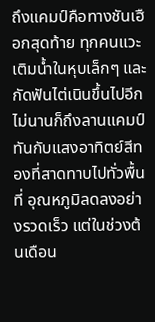ถึงแคมป์คือทางชันเฮือกสุดท้าย ทุกคนแวะเติมน้ำในหุบเล็กๆ และกัดฟันไต่เนินขึ้นไปอีกไม่นานก็ถึงลานแคมป์ ทันกับแสงอาทิตย์สีทองที่สาดทาบไปทั่วพื้นที่ อุณหภูมิลดลงอย่างรวดเร็ว แต่ในช่วงต้นเดือน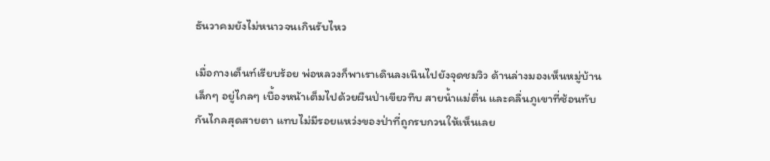ธันวาคมยังไม่หนาวจนเกินรับไหว

เมื่อกางเต็นท์เรียบร้อย พ่อหลวงก็พาเราเดินลงเนินไปยังจุดชมวิว ด้านล่างมองเห็นหมู่บ้านเล็กๆ อยู่ไกลๆ เบื้องหน้าเต็มไปด้วยผืนป่าเขียวทึบ สายน้ำแม่ตื่น และคลื่นภูเขาที่ซ้อนทับกันไกลสุดสายตา แทบไม่มีรอยแหว่งของป่าที่ถูกรบกวนให้เห็นเลย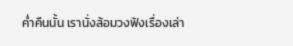ค่ำคืนนั้น เรานั่งล้อมวงฟังเรื่องเล่า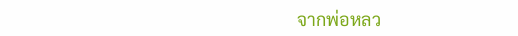จากพ่อหลว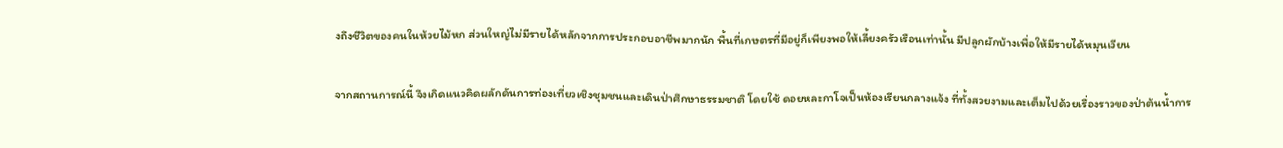งถึงชีวิตของคนในห้วยไม้หก ส่วนใหญ่ไม่มีรายได้หลักจากการประกอบอาชีพมากนัก พื้นที่เกษตรที่มีอยู่ก็เพียงพอให้เลี้ยงครัวเรือนเท่านั้น มีปลูกผักบ้างเพื่อให้มีรายได้หมุนเวียน

จากสถานการณ์นี้ จึงเกิดแนวคิดผลักดันการท่องเที่ยวเชิงชุมชนและเดินป่าศึกษาธรรมชาติ โดยใช้ ดอยหละกาโจเป็นห้องเรียนกลางแจ้ง ที่ทั้งสวยงามและเต็มไปด้วยเรื่องราวของป่าต้นน้ำการ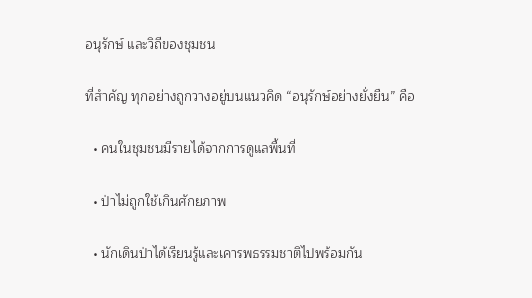อนุรักษ์ และวิถีของชุมชน

ที่สำคัญ ทุกอย่างถูกวางอยู่บนแนวคิด “อนุรักษ์อย่างยั่งยืน” คือ

  • คนในชุมชนมีรายได้จากการดูแลพื้นที่

  • ป่าไม่ถูกใช้เกินศักยภาพ

  • นักเดินป่าได้เรียนรู้และเคารพธรรมชาติไปพร้อมกัน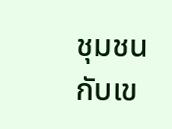ชุมชนกับเข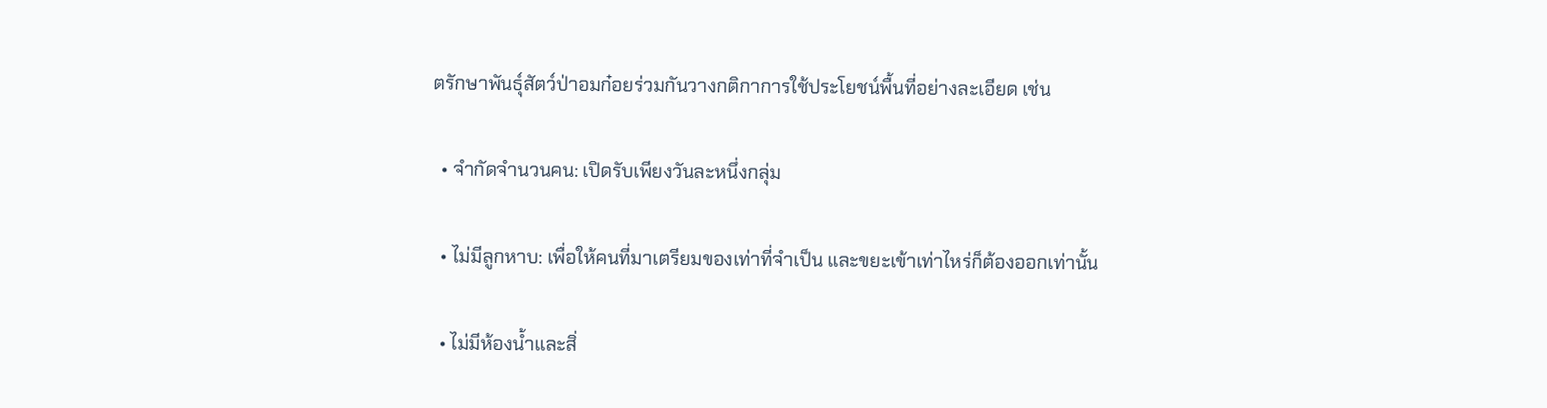ตรักษาพันธุ์สัตว์ป่าอมก๋อยร่วมกันวางกติกาการใช้ประโยชน์พื้นที่อย่างละเอียด เช่น

  • จำกัดจำนวนคน: เปิดรับเพียงวันละหนึ่งกลุ่ม

  • ไม่มีลูกหาบ: เพื่อให้คนที่มาเตรียมของเท่าที่จำเป็น และขยะเข้าเท่าไหร่ก็ต้องออกเท่านั้น

  • ไม่มีห้องน้ำและสิ่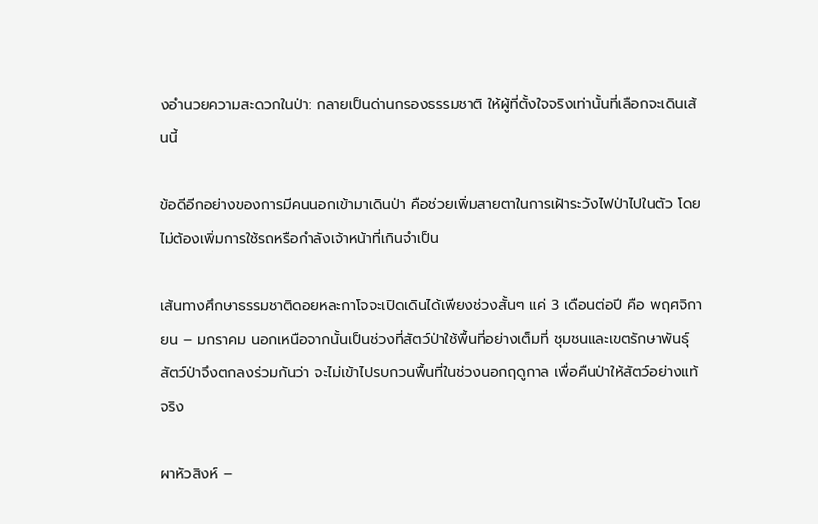งอำนวยความสะดวกในป่า: กลายเป็นด่านกรองธรรมชาติ ให้ผู้ที่ตั้งใจจริงเท่านั้นที่เลือกจะเดินเส้นนี้

ข้อดีอีกอย่างของการมีคนนอกเข้ามาเดินป่า คือช่วยเพิ่มสายตาในการเฝ้าระวังไฟป่าไปในตัว โดยไม่ต้องเพิ่มการใช้รถหรือกำลังเจ้าหน้าที่เกินจำเป็น

เส้นทางศึกษาธรรมชาติดอยหละกาโจจะเปิดเดินได้เพียงช่วงสั้นๆ แค่ 3 เดือนต่อปี คือ พฤศจิกายน – มกราคม นอกเหนือจากนั้นเป็นช่วงที่สัตว์ป่าใช้พื้นที่อย่างเต็มที่ ชุมชนและเขตรักษาพันธุ์สัตว์ป่าจึงตกลงร่วมกันว่า จะไม่เข้าไปรบกวนพื้นที่ในช่วงนอกฤดูกาล เพื่อคืนป่าให้สัตว์อย่างแท้จริง

ผาหัวสิงห์ –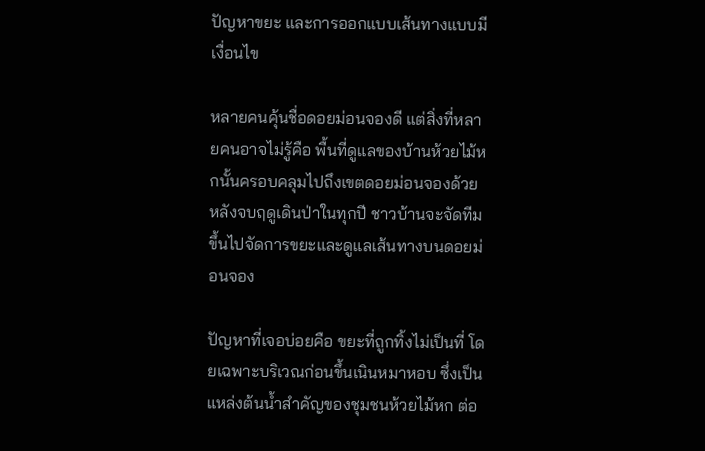ปัญหาขยะ และการออกแบบเส้นทางแบบมีเงื่อนไข

หลายคนคุ้นชื่อดอยม่อนจองดี แต่สิ่งที่หลายคนอาจไม่รู้คือ พื้นที่ดูแลของบ้านห้วยไม้หกนั้นครอบคลุมไปถึงเขตดอยม่อนจองด้วย หลังจบฤดูเดินป่าในทุกปี ชาวบ้านจะจัดทีมขึ้นไปจัดการขยะและดูแลเส้นทางบนดอยม่อนจอง

ปัญหาที่เจอบ่อยคือ ขยะที่ถูกทิ้งไม่เป็นที่ โดยเฉพาะบริเวณก่อนขึ้นเนินหมาหอบ ซึ่งเป็นแหล่งต้นน้ำสำคัญของชุมชนห้วยไม้หก ต่อ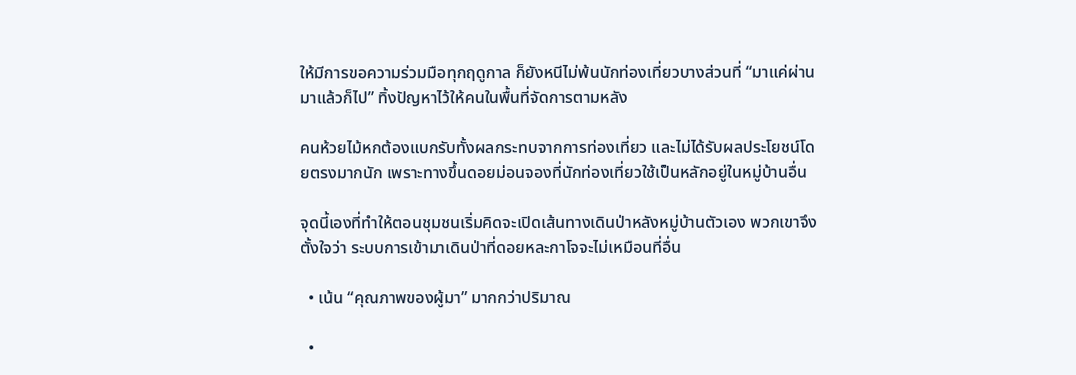ให้มีการขอความร่วมมือทุกฤดูกาล ก็ยังหนีไม่พ้นนักท่องเที่ยวบางส่วนที่ “มาแค่ผ่านมาแล้วก็ไป” ทิ้งปัญหาไว้ให้คนในพื้นที่จัดการตามหลัง

คนห้วยไม้หกต้องแบกรับทั้งผลกระทบจากการท่องเที่ยว และไม่ได้รับผลประโยชน์โดยตรงมากนัก เพราะทางขึ้นดอยม่อนจองที่นักท่องเที่ยวใช้เป็นหลักอยู่ในหมู่บ้านอื่น

จุดนี้เองที่ทำให้ตอนชุมชนเริ่มคิดจะเปิดเส้นทางเดินป่าหลังหมู่บ้านตัวเอง พวกเขาจึงตั้งใจว่า ระบบการเข้ามาเดินป่าที่ดอยหละกาโจจะไม่เหมือนที่อื่น

  • เน้น “คุณภาพของผู้มา” มากกว่าปริมาณ

  •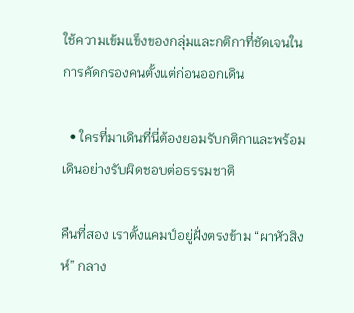ใช้ความเข้มแข็งของกลุ่มและกติกาที่ชัดเจนในการคัดกรองคนตั้งแต่ก่อนออกเดิน

  • ใครที่มาเดินที่นี่ต้องยอมรับกติกาและพร้อมเดินอย่างรับผิดชอบต่อธรรมชาติ

คืนที่สอง เราตั้งแคมป์อยู่ฝั่งตรงข้าม “ผาหัวสิงห์” กลาง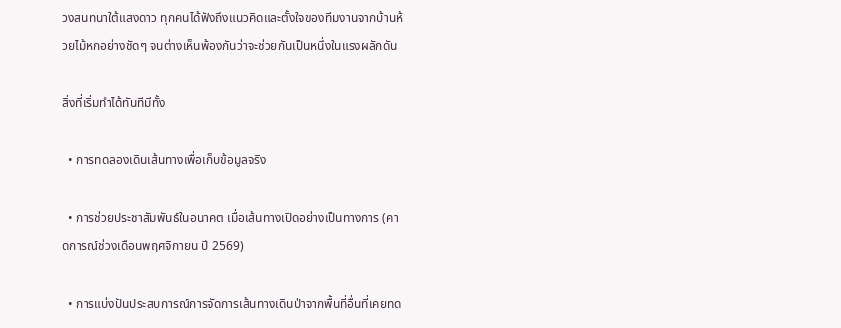วงสนทนาใต้แสงดาว ทุกคนได้ฟังถึงแนวคิดและตั้งใจของทีมงานจากบ้านห้วยไม้หกอย่างชัดๆ จนต่างเห็นพ้องกันว่าจะช่วยกันเป็นหนึ่งในแรงผลักดัน

สิ่งที่เริ่มทำได้ทันทีมีทั้ง

  • การทดลองเดินเส้นทางเพื่อเก็บข้อมูลจริง

  • การช่วยประชาสัมพันธ์ในอนาคต เมื่อเส้นทางเปิดอย่างเป็นทางการ (คาดการณ์ช่วงเดือนพฤศจิกายน ปี 2569)

  • การแบ่งปันประสบการณ์การจัดการเส้นทางเดินป่าจากพื้นที่อื่นที่เคยทด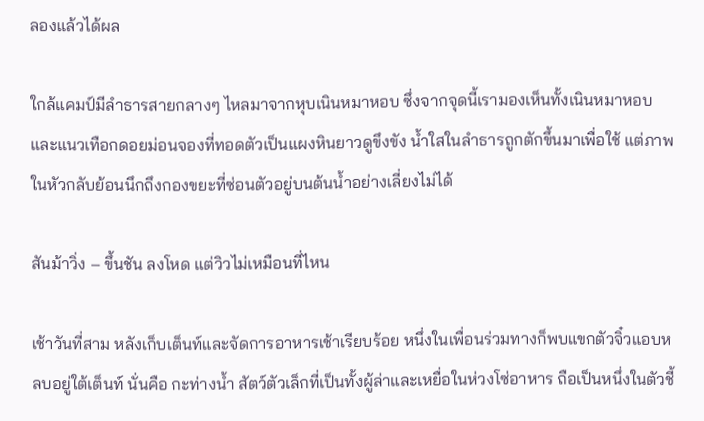ลองแล้วได้ผล

ใกล้แคมป์มีลำธารสายกลางๆ ไหลมาจากหุบเนินหมาหอบ ซึ่งจากจุดนี้เรามองเห็นทั้งเนินหมาหอบและแนวเทือกดอยม่อนจองที่ทอดตัวเป็นแผงหินยาวดูขึงขัง น้ำใสในลำธารถูกตักขึ้นมาเพื่อใช้ แต่ภาพในหัวกลับย้อนนึกถึงกองขยะที่ซ่อนตัวอยู่บนต้นน้ำอย่างเลี่ยงไม่ได้

สันม้าวิ่ง – ขึ้นชัน ลงโหด แต่วิวไม่เหมือนที่ไหน

เช้าวันที่สาม หลังเก็บเต็นท์และจัดการอาหารเช้าเรียบร้อย หนึ่งในเพื่อนร่วมทางก็พบแขกตัวจิ๋วแอบหลบอยู่ใต้เต็นท์ นั่นคือ กะท่างน้ำ สัตว์ตัวเล็กที่เป็นทั้งผู้ล่าและเหยื่อในห่วงโซ่อาหาร ถือเป็นหนึ่งในตัวชี้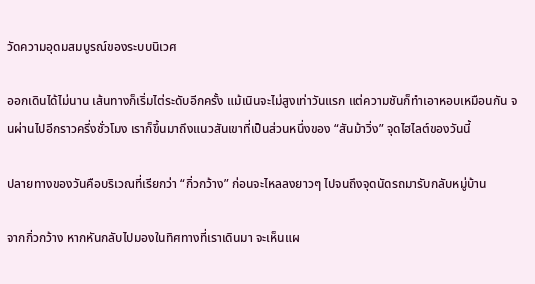วัดความอุดมสมบูรณ์ของระบบนิเวศ

ออกเดินได้ไม่นาน เส้นทางก็เริ่มไต่ระดับอีกครั้ง แม้เนินจะไม่สูงเท่าวันแรก แต่ความชันก็ทำเอาหอบเหมือนกัน จนผ่านไปอีกราวครึ่งชั่วโมง เราก็ขึ้นมาถึงแนวสันเขาที่เป็นส่วนหนึ่งของ “สันม้าวิ่ง” จุดไฮไลต์ของวันนี้

ปลายทางของวันคือบริเวณที่เรียกว่า “กิ่วกว้าง” ก่อนจะไหลลงยาวๆ ไปจนถึงจุดนัดรถมารับกลับหมู่บ้าน

จากกิ่วกว้าง หากหันกลับไปมองในทิศทางที่เราเดินมา จะเห็นแผ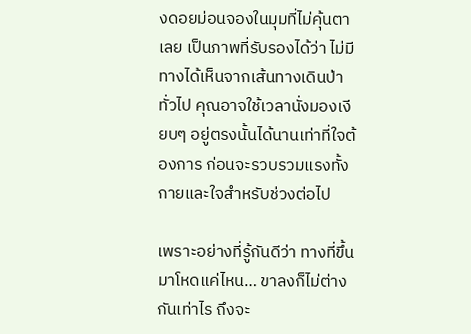งดอยม่อนจองในมุมที่ไม่คุ้นตาเลย เป็นภาพที่รับรองได้ว่า ไม่มีทางได้เห็นจากเส้นทางเดินป่าทั่วไป คุณอาจใช้เวลานั่งมองเงียบๆ อยู่ตรงนั้นได้นานเท่าที่ใจต้องการ ก่อนจะรวบรวมแรงทั้งกายและใจสำหรับช่วงต่อไป

เพราะอย่างที่รู้กันดีว่า ทางที่ขึ้นมาโหดแค่ไหน… ขาลงก็ไม่ต่างกันเท่าไร ถึงจะ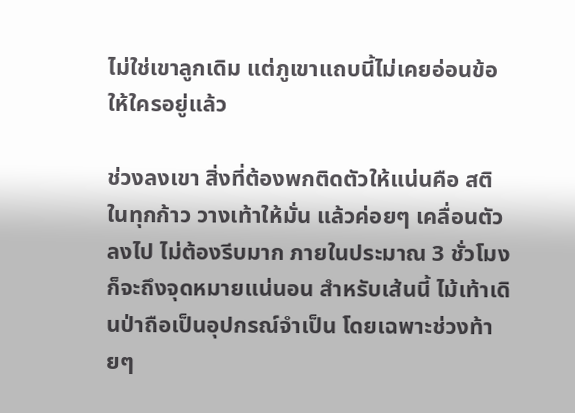ไม่ใช่เขาลูกเดิม แต่ภูเขาแถบนี้ไม่เคยอ่อนข้อให้ใครอยู่แล้ว

ช่วงลงเขา สิ่งที่ต้องพกติดตัวให้แน่นคือ สติในทุกก้าว วางเท้าให้มั่น แล้วค่อยๆ เคลื่อนตัวลงไป ไม่ต้องรีบมาก ภายในประมาณ 3 ชั่วโมงก็จะถึงจุดหมายแน่นอน สำหรับเส้นนี้ ไม้เท้าเดินป่าถือเป็นอุปกรณ์จำเป็น โดยเฉพาะช่วงท้ายๆ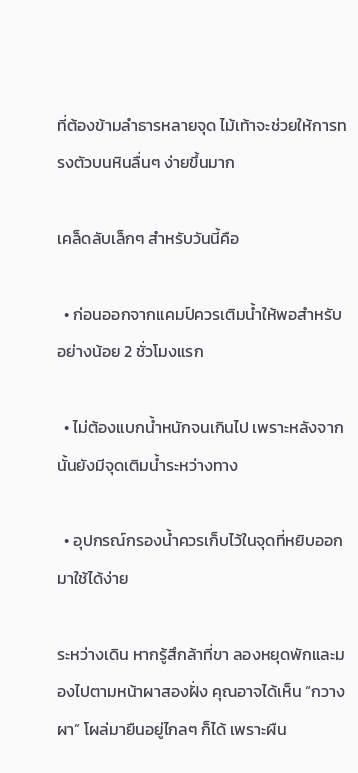ที่ต้องข้ามลำธารหลายจุด ไม้เท้าจะช่วยให้การทรงตัวบนหินลื่นๆ ง่ายขึ้นมาก

เคล็ดลับเล็กๆ สำหรับวันนี้คือ

  • ก่อนออกจากแคมป์ควรเติมน้ำให้พอสำหรับอย่างน้อย 2 ชั่วโมงแรก

  • ไม่ต้องแบกน้ำหนักจนเกินไป เพราะหลังจากนั้นยังมีจุดเติมน้ำระหว่างทาง

  • อุปกรณ์กรองน้ำควรเก็บไว้ในจุดที่หยิบออกมาใช้ได้ง่าย

ระหว่างเดิน หากรู้สึกล้าที่ขา ลองหยุดพักและมองไปตามหน้าผาสองฝั่ง คุณอาจได้เห็น “กวางผา” โผล่มายืนอยู่ไกลๆ ก็ได้ เพราะผืน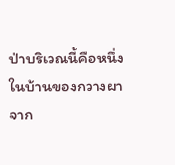ป่าบริเวณนี้คือหนึ่งในบ้านของกวางผา จาก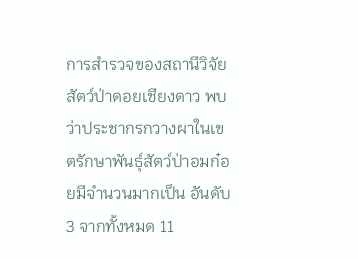การสำรวจของสถานีวิจัยสัตว์ป่าดอยเชียงดาว พบว่าประชากรกวางผาในเขตรักษาพันธุ์สัตว์ป่าอมก๋อยมีจำนวนมากเป็น อันดับ 3 จากทั้งหมด 11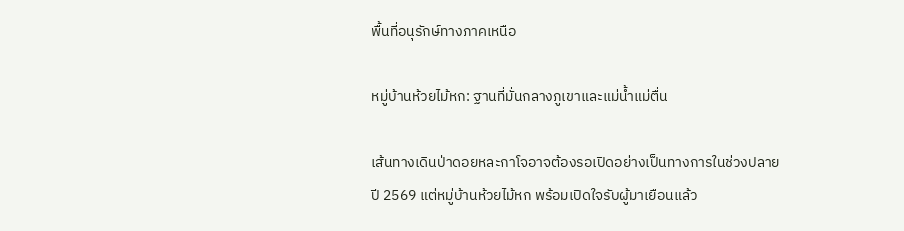พื้นที่อนุรักษ์ทางภาคเหนือ

หมู่บ้านห้วยไม้หก: ฐานที่มั่นกลางภูเขาและแม่น้ำแม่ตื่น

เส้นทางเดินป่าดอยหละกาโจอาจต้องรอเปิดอย่างเป็นทางการในช่วงปลายปี 2569 แต่หมู่บ้านห้วยไม้หก พร้อมเปิดใจรับผู้มาเยือนแล้ว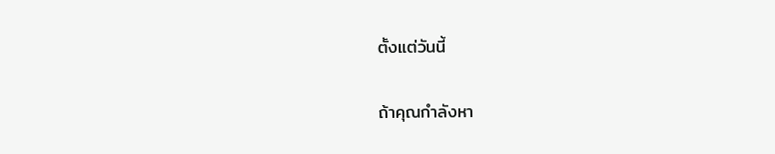ตั้งแต่วันนี้

ถ้าคุณกำลังหา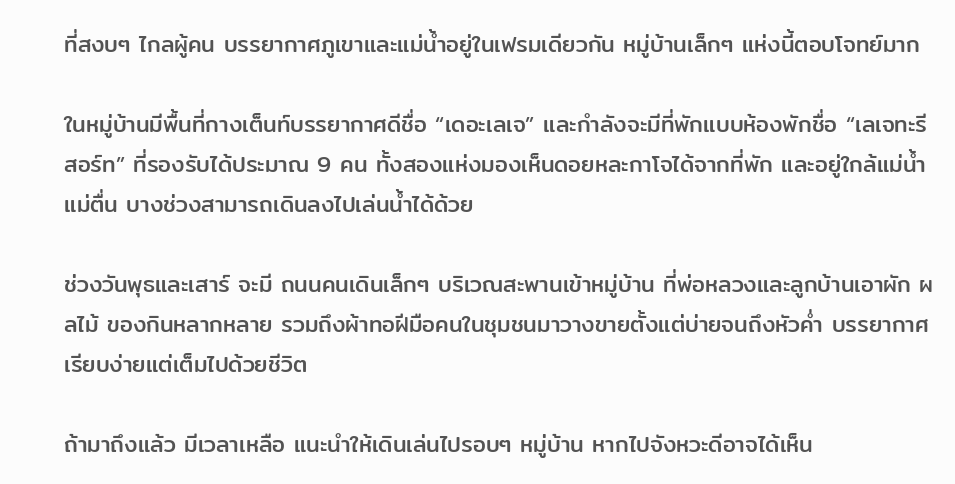ที่สงบๆ ไกลผู้คน บรรยากาศภูเขาและแม่น้ำอยู่ในเฟรมเดียวกัน หมู่บ้านเล็กๆ แห่งนี้ตอบโจทย์มาก

ในหมู่บ้านมีพื้นที่กางเต็นท์บรรยากาศดีชื่อ “เดอะเลเจ” และกำลังจะมีที่พักแบบห้องพักชื่อ “เลเจทะรีสอร์ท” ที่รองรับได้ประมาณ 9 คน ทั้งสองแห่งมองเห็นดอยหละกาโจได้จากที่พัก และอยู่ใกล้แม่น้ำแม่ตื่น บางช่วงสามารถเดินลงไปเล่นน้ำได้ด้วย

ช่วงวันพุธและเสาร์ จะมี ถนนคนเดินเล็กๆ บริเวณสะพานเข้าหมู่บ้าน ที่พ่อหลวงและลูกบ้านเอาผัก ผลไม้ ของกินหลากหลาย รวมถึงผ้าทอฝีมือคนในชุมชนมาวางขายตั้งแต่บ่ายจนถึงหัวค่ำ บรรยากาศเรียบง่ายแต่เต็มไปด้วยชีวิต

ถ้ามาถึงแล้ว มีเวลาเหลือ แนะนำให้เดินเล่นไปรอบๆ หมู่บ้าน หากไปจังหวะดีอาจได้เห็น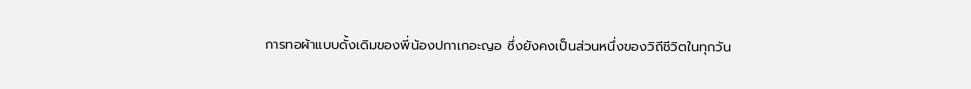การทอผ้าแบบดั้งเดิมของพี่น้องปกาเกอะญอ ซึ่งยังคงเป็นส่วนหนึ่งของวิถีชีวิตในทุกวัน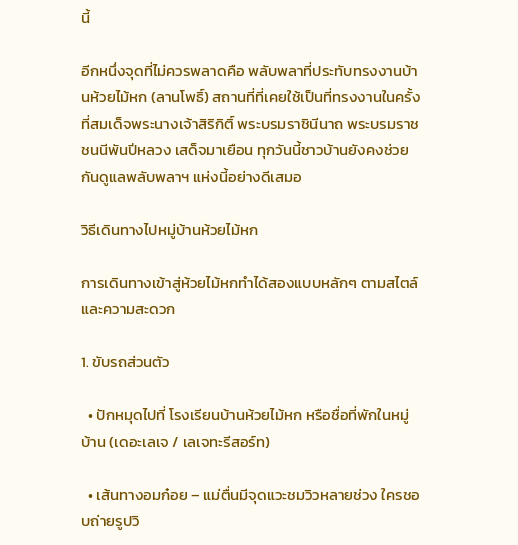นี้

อีกหนึ่งจุดที่ไม่ควรพลาดคือ พลับพลาที่ประทับทรงงานบ้านห้วยไม้หก (ลานโพธิ์) สถานที่ที่เคยใช้เป็นที่ทรงงานในครั้งที่สมเด็จพระนางเจ้าสิริกิติ์ พระบรมราชินีนาถ พระบรมราชชนนีพันปีหลวง เสด็จมาเยือน ทุกวันนี้ชาวบ้านยังคงช่วยกันดูแลพลับพลาฯ แห่งนี้อย่างดีเสมอ

วิธีเดินทางไปหมู่บ้านห้วยไม้หก

การเดินทางเข้าสู่ห้วยไม้หกทำได้สองแบบหลักๆ ตามสไตล์และความสะดวก

1. ขับรถส่วนตัว

  • ปักหมุดไปที่ โรงเรียนบ้านห้วยไม้หก หรือชื่อที่พักในหมู่บ้าน (เดอะเลเจ / เลเจทะรีสอร์ท)

  • เส้นทางอมก๋อย – แม่ตื่นมีจุดแวะชมวิวหลายช่วง ใครชอบถ่ายรูปวิ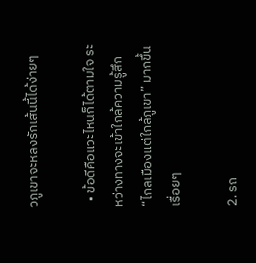วภูเขาจะหลงรักเส้นนี้ได้ง่ายๆ

  • ข้อดีคือแวะไหนก็ได้ตามใจ ระหว่างทางจะเข้าใกล้ความรู้สึก “ไกลเมืองแต่ใกล้ภูเขา” มากขึ้นเรื่อยๆ

2. รถ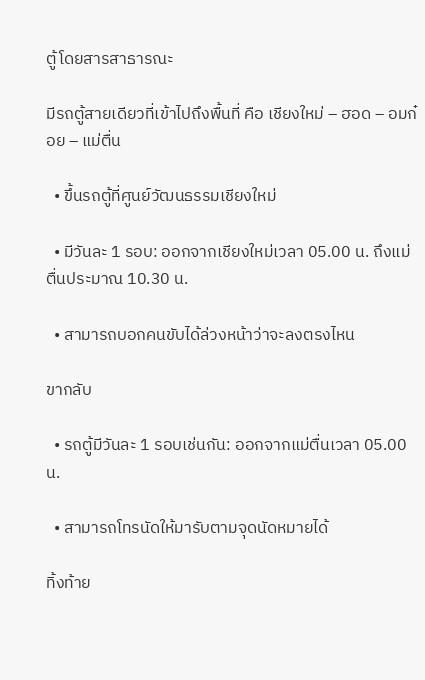ตู้โดยสารสาธารณะ

มีรถตู้สายเดียวที่เข้าไปถึงพื้นที่ คือ เชียงใหม่ – ฮอด – อมก๋อย – แม่ตื่น

  • ขึ้นรถตู้ที่ศูนย์วัฒนธรรมเชียงใหม่

  • มีวันละ 1 รอบ: ออกจากเชียงใหม่เวลา 05.00 น. ถึงแม่ตื่นประมาณ 10.30 น.

  • สามารถบอกคนขับได้ล่วงหน้าว่าจะลงตรงไหน

ขากลับ

  • รถตู้มีวันละ 1 รอบเช่นกัน: ออกจากแม่ตื่นเวลา 05.00 น.

  • สามารถโทรนัดให้มารับตามจุดนัดหมายได้

ทิ้งท้าย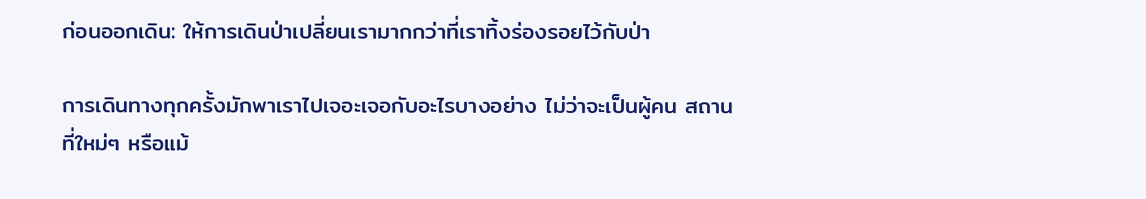ก่อนออกเดิน: ให้การเดินป่าเปลี่ยนเรามากกว่าที่เราทิ้งร่องรอยไว้กับป่า

การเดินทางทุกครั้งมักพาเราไปเจอะเจอกับอะไรบางอย่าง ไม่ว่าจะเป็นผู้คน สถานที่ใหม่ๆ หรือแม้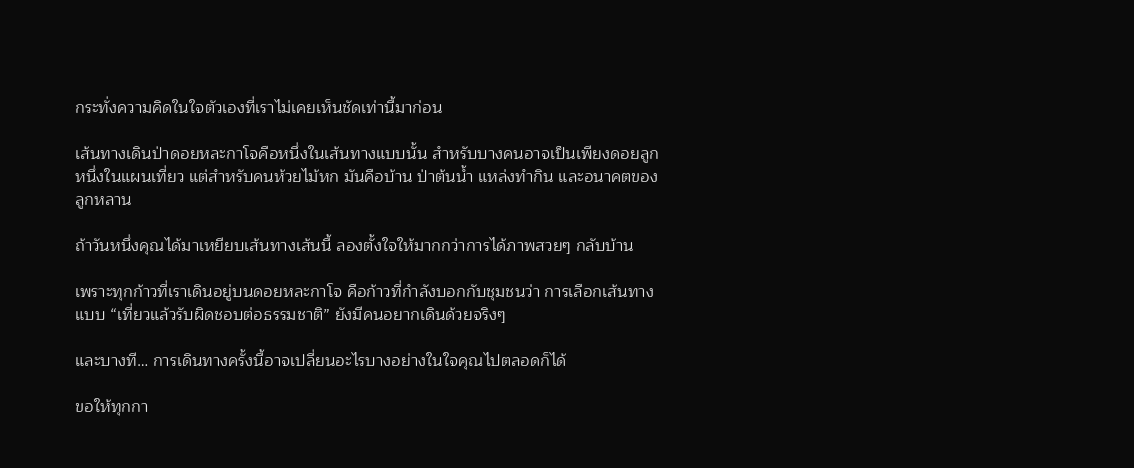กระทั่งความคิดในใจตัวเองที่เราไม่เคยเห็นชัดเท่านี้มาก่อน

เส้นทางเดินป่าดอยหละกาโจคือหนึ่งในเส้นทางแบบนั้น สำหรับบางคนอาจเป็นเพียงดอยลูกหนึ่งในแผนเที่ยว แต่สำหรับคนห้วยไม้หก มันคือบ้าน ป่าต้นน้ำ แหล่งทำกิน และอนาคตของลูกหลาน

ถ้าวันหนึ่งคุณได้มาเหยียบเส้นทางเส้นนี้ ลองตั้งใจให้มากกว่าการได้ภาพสวยๆ กลับบ้าน

เพราะทุกก้าวที่เราเดินอยู่บนดอยหละกาโจ คือก้าวที่กำลังบอกกับชุมชนว่า การเลือกเส้นทางแบบ “เที่ยวแล้วรับผิดชอบต่อธรรมชาติ” ยังมีคนอยากเดินด้วยจริงๆ

และบางที… การเดินทางครั้งนี้อาจเปลี่ยนอะไรบางอย่างในใจคุณไปตลอดก็ได้

ขอให้ทุกกา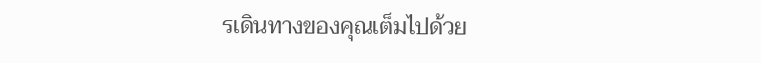รเดินทางของคุณเต็มไปด้วย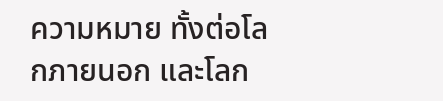ความหมาย ทั้งต่อโลกภายนอก และโลก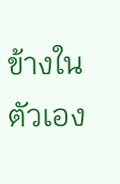ข้างในตัวเอง